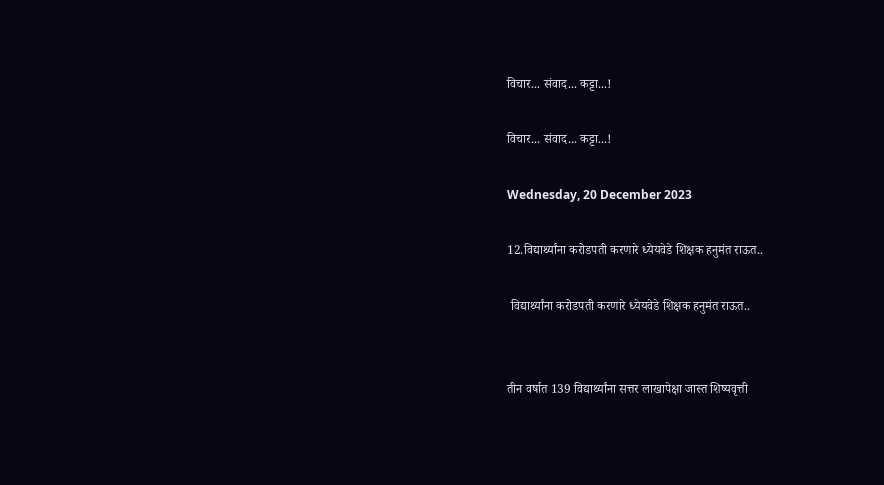विचार... संवाद... कट्टा...!

विचार... संवाद... कट्टा...!

Wednesday, 20 December 2023

12.विद्यार्थ्यांना करोडपती करणारे ध्येयवेडे शिक्षक हनुमंत राऊत..

 विद्यार्थ्यांना करोडपती करणारे ध्येयवेडे शिक्षक हनुमंत राऊत..


तीन वर्षात 139 विद्यार्थ्यांना सत्तर लाखापेक्षा जास्त शिष्यवृत्ती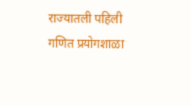राज्यातली पहिली गणित प्रयोगशाळा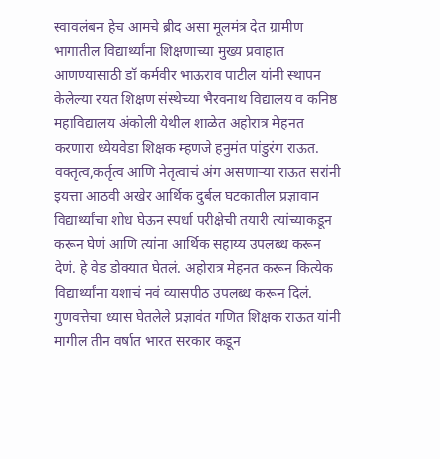स्वावलंबन हेच आमचे ब्रीद असा मूलमंत्र देत ग्रामीण भागातील विद्यार्थ्यांना शिक्षणाच्या मुख्य प्रवाहात आणण्यासाठी डॉ कर्मवीर भाऊराव पाटील यांनी स्थापन केलेल्या रयत शिक्षण संस्थेच्या भैरवनाथ विद्यालय व कनिष्ठ महाविद्यालय अंकोली येथील शाळेत अहोरात्र मेहनत करणारा ध्येयवेडा शिक्षक म्हणजे हनुमंत पांडुरंग राऊत. वक्तृत्व,कर्तृत्व आणि नेतृत्वाचं अंग असणाऱ्या राऊत सरांनी इयत्ता आठवी अखेर आर्थिक दुर्बल घटकातील प्रज्ञावान विद्यार्थ्यांचा शोध घेऊन स्पर्धा परीक्षेची तयारी त्यांच्याकडून करून घेणं आणि त्यांना आर्थिक सहाय्य उपलब्ध करून देणं. हे वेड डोक्यात घेतलं. अहोरात्र मेहनत करून कित्येक विद्यार्थ्यांना यशाचं नवं व्यासपीठ उपलब्ध करून दिलं. गुणवत्तेचा ध्यास घेतलेले प्रज्ञावंत गणित शिक्षक राऊत यांनी मागील तीन वर्षात भारत सरकार कडून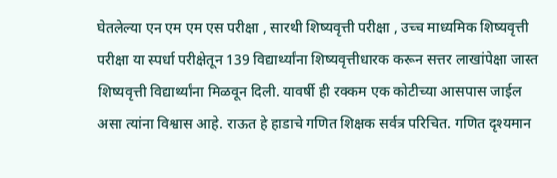घेतलेल्या एन एम एम एस परीक्षा , सारथी शिष्यवृत्ती परीक्षा , उच्च माध्यमिक शिष्यवृत्ती परीक्षा या स्पर्धा परीक्षेतून 139 विद्यार्थ्यांना शिष्यवृत्तीधारक करून सत्तर लाखांपेक्षा जास्त शिष्यवृत्ती विद्यार्थ्यांना मिळवून दिली. यावर्षी ही रक्कम एक कोटीच्या आसपास जाईल असा त्यांना विश्वास आहे. राऊत हे हाडाचे गणित शिक्षक सर्वत्र परिचित. गणित दृश्यमान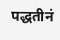पद्धतीनं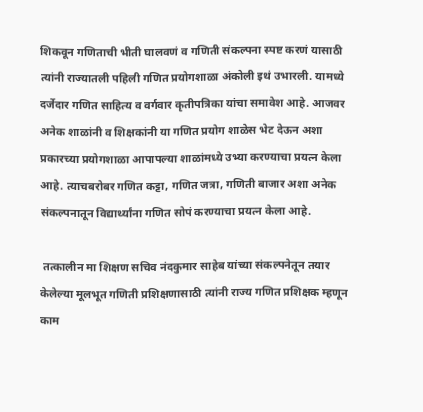शिकवून गणिताची भीती घालवणं व गणिती संकल्पना स्पष्ट करणं यासाठी त्यांनी राज्यातली पहिली गणित प्रयोगशाळा अंकोली इथं उभारली. यामध्ये दर्जेदार गणित साहित्य व वर्गवार कृतीपत्रिका यांचा समावेश आहे. आजवर अनेक शाळांनी व शिक्षकांनी या गणित प्रयोग शाळेस भेट देऊन अशा प्रकारच्या प्रयोगशाळा आपापल्या शाळांमध्ये उभ्या करण्याचा प्रयत्न केला आहे. त्याचबरोबर गणित कट्टा, गणित जत्रा, गणिती बाजार अशा अनेक संकल्पनातून विद्यार्थ्यांना गणित सोपं करण्याचा प्रयत्न केला आहे.

 तत्कालीन मा शिक्षण सचिव नंदकुमार साहेब यांच्या संकल्पनेतून तयार केलेल्या मूलभूत गणिती प्रशिक्षणासाठी त्यांनी राज्य गणित प्रशिक्षक म्हणून काम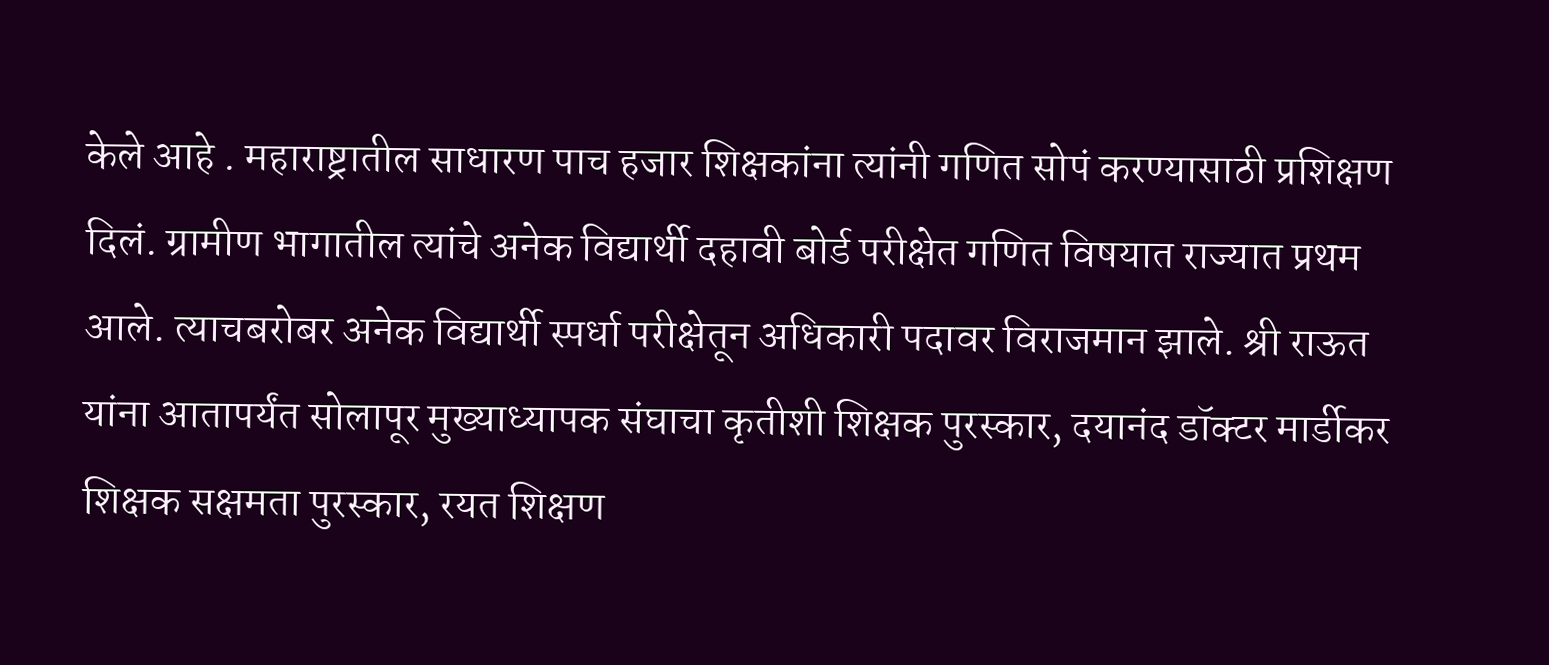केले आहे . महाराष्ट्रातील साधारण पाच हजार शिक्षकांना त्यांनी गणित सोपं करण्यासाठी प्रशिक्षण दिलं. ग्रामीण भागातील त्यांचे अनेक विद्यार्थी दहावी बोर्ड परीक्षेत गणित विषयात राज्यात प्रथम आले. त्याचबरोबर अनेक विद्यार्थी स्पर्धा परीक्षेतून अधिकारी पदावर विराजमान झाले. श्री राऊत यांना आतापर्यंत सोलापूर मुख्याध्यापक संघाचा कृतीशी शिक्षक पुरस्कार, दयानंद डॉक्टर मार्डीकर शिक्षक सक्षमता पुरस्कार, रयत शिक्षण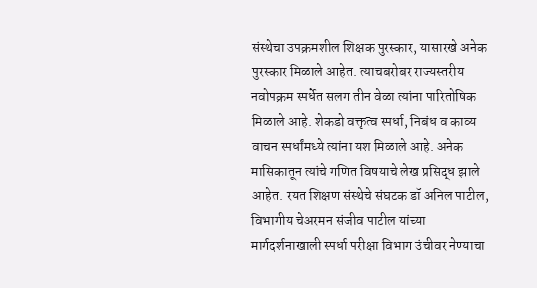संस्थेचा उपक्रमशील शिक्षक पुरस्कार, यासारखे अनेक पुरस्कार मिळाले आहेत. त्याचबरोबर राज्यस्तरीय नवोपक्रम स्पर्धेत सलग तीन वेळा त्यांना पारितोषिक मिळाले आहे. शेकडो वक्तृत्व स्पर्धा, निबंध व काव्य वाचन स्पर्धांमध्ये त्यांना यश मिळाले आहे. अनेक मासिकातून त्यांचे गणित विषयाचे लेख प्रसिद्ध झाले आहेत. रयत शिक्षण संस्थेचे संघटक डॉ अनिल पाटील, विभागीय चेअरमन संजीव पाटील यांच्या मार्गदर्शनाखाली स्पर्धा परीक्षा विभाग उंचीवर नेण्याचा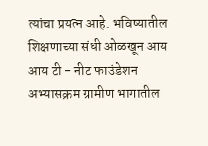त्यांचा प्रयत्न आहे. भविष्यातील शिक्षणाच्या संधी ओळखून आय आय टी - नीट फाउंडेशन अभ्यासक्रम ग्रामीण भागातील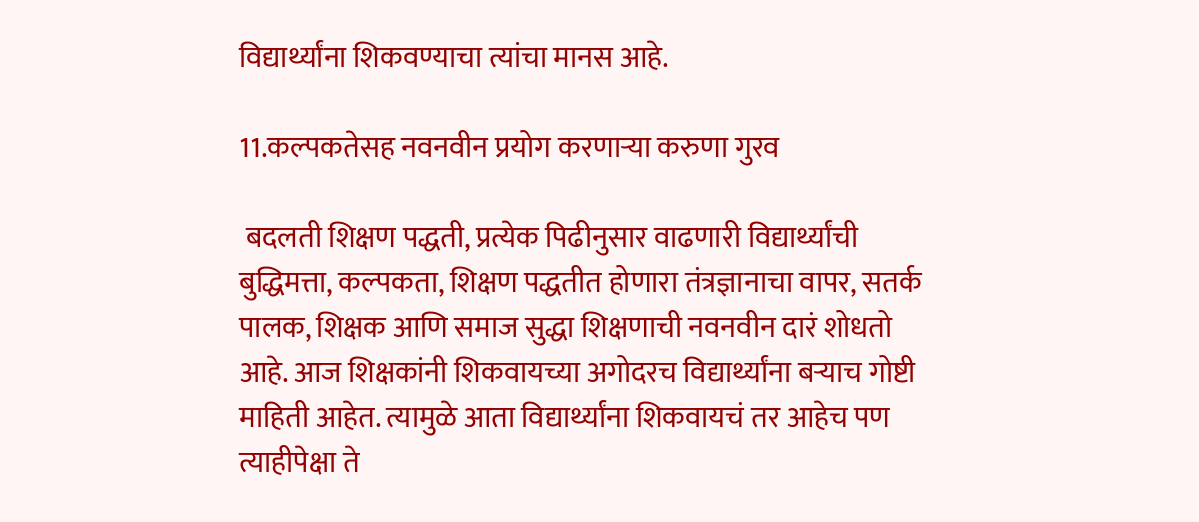विद्यार्थ्यांना शिकवण्याचा त्यांचा मानस आहे.

11.कल्पकतेसह नवनवीन प्रयोग करणाऱ्या करुणा गुरव

 बदलती शिक्षण पद्धती, प्रत्येक पिढीनुसार वाढणारी विद्यार्थ्यांची बुद्धिमत्ता, कल्पकता, शिक्षण पद्धतीत होणारा तंत्रज्ञानाचा वापर, सतर्क पालक, शिक्षक आणि समाज सुद्धा शिक्षणाची नवनवीन दारं शोधतो आहे. आज शिक्षकांनी शिकवायच्या अगोदरच विद्यार्थ्यांना बऱ्याच गोष्टी माहिती आहेत. त्यामुळे आता विद्यार्थ्यांना शिकवायचं तर आहेच पण त्याहीपेक्षा ते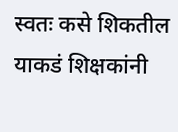स्वतः कसे शिकतील याकडं शिक्षकांनी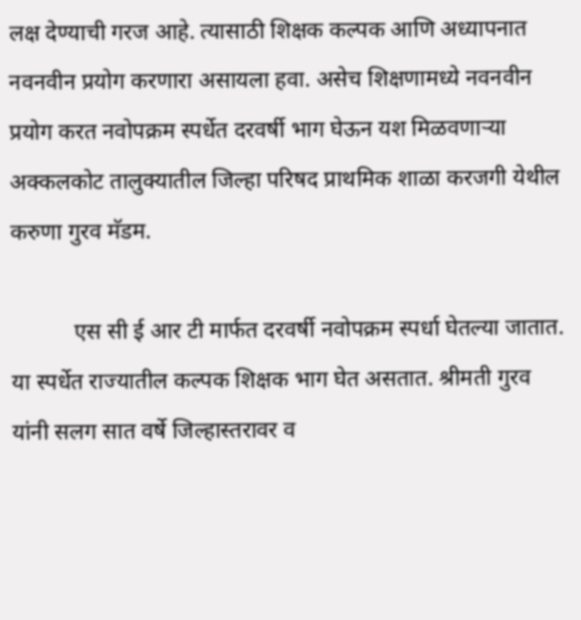लक्ष देण्याची गरज आहे. त्यासाठी शिक्षक कल्पक आणि अध्यापनात नवनवीन प्रयोग करणारा असायला हवा. असेच शिक्षणामध्ये नवनवीन प्रयोग करत नवोपक्रम स्पर्धेत दरवर्षी भाग घेऊन यश मिळवणाऱ्या अक्कलकोट तालुक्यातील जिल्हा परिषद प्राथमिक शाळा करजगी येथील करुणा गुरव मॅडम.

           एस सी ई आर टी मार्फत दरवर्षी नवोपक्रम स्पर्धा घेतल्या जातात. या स्पर्धेत राज्यातील कल्पक शिक्षक भाग घेत असतात. श्रीमती गुरव यांनी सलग सात वर्षे जिल्हास्तरावर व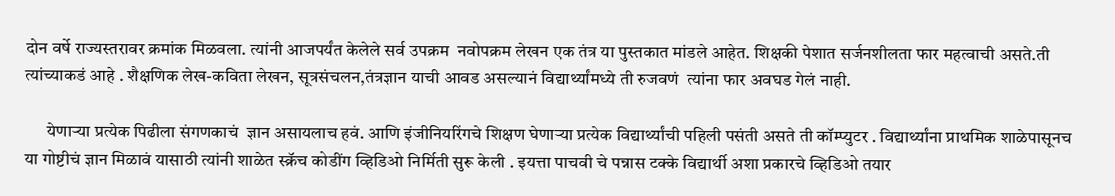दोन वर्षे राज्यस्तरावर क्रमांक मिळवला. त्यांनी आजपर्यंत केलेले सर्व उपक्रम  नवोपक्रम लेखन एक तंत्र या पुस्तकात मांडले आहेत. शिक्षकी पेशात सर्जनशीलता फार महत्वाची असते.ती त्यांच्याकडं आहे . शैक्षणिक लेख-कविता लेखन, सूत्रसंचलन,तंत्रज्ञान याची आवड असल्यानं विद्यार्थ्यांमध्ये ती रुजवणं  त्यांना फार अवघड गेलं नाही.

      येणाऱ्या प्रत्येक पिढीला संगणकाचं  ज्ञान असायलाच हवं. आणि इंजीनियरिंगचे शिक्षण घेणाऱ्या प्रत्येक विद्यार्थ्यांची पहिली पसंती असते ती कॉम्प्युटर . विद्यार्थ्यांना प्राथमिक शाळेपासूनच या गोष्टीचं ज्ञान मिळावं यासाठी त्यांनी शाळेत स्क्रॅच कोडींग व्हिडिओ निर्मिती सुरू केली . इयत्ता पाचवी चे पन्नास टक्के विद्यार्थी अशा प्रकारचे व्हिडिओ तयार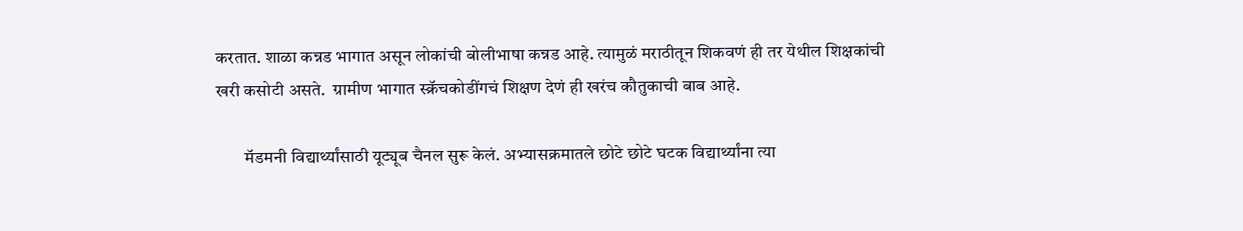करतात. शाळा कन्नड भागात असून लोकांची बोलीभाषा कन्नड आहे. त्यामुळं मराठीतून शिकवणं ही तर येथील शिक्षकांची खरी कसोटी असते.  ग्रामीण भागात स्क्रॅचकोडींगचं शिक्षण देणं ही खरंच कौतुकाची बाब आहे.

        मॅडमनी विद्यार्थ्यांसाठी यूट्यूब चैनल सुरू केलं. अभ्यासक्रमातले छोटे छोटे घटक विद्यार्थ्यांना त्या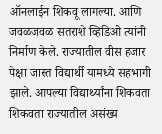ऑनलाईन शिकवू लागल्या. आणि जवळजवळ सतराशे व्हिडिओ त्यांनी निर्माण केले. राज्यातील वीस हजार पेक्षा जास्त विद्यार्थी यामध्ये सहभागी झाले. आपल्या विद्यार्थ्यांना शिकवता शिकवता राज्यातील असंख्य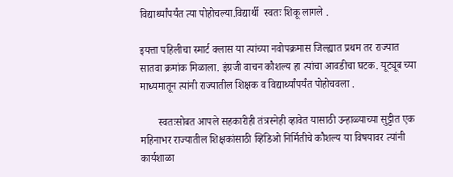विद्यार्थ्यांपर्यंत त्या पोहोचल्या.विद्यार्थी  स्वतः शिकू लागले .

इयत्ता पहिलीचा स्मार्ट क्लास या त्यांच्या नवोपक्रमास जिल्ह्यात प्रथम तर राज्यात सातवा क्रमांक मिळाला. इंग्रजी वाचन कौशल्य हा त्यांचा आवडीचा घटक. यूट्यूब च्या माध्यमातून त्यांनी राज्यातील शिक्षक व विद्यार्थ्यांपर्यंत पोहोचवला .

       स्वतःसोबत आपले सहकारीही तंत्रस्नेही व्हावेत यासाठी उन्हाळ्याच्या सुट्टीत एक महिनाभर राज्यातील शिक्षकांसाठी व्हिडिओ निर्मितीचे कौशल्य या विषयावर त्यांनी कार्यशाळा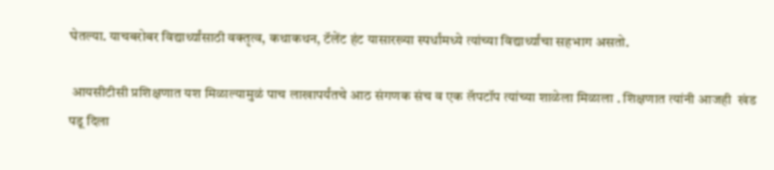घेतल्या. याचबरोबर विद्यार्थ्यांसाठी वक्तृत्व, कथाकथन, टॅलेंट हंट यासारख्या स्पर्धांमध्ये त्यांच्या विद्यार्थ्यांचा सहभाग असतो.

 आयसीटीसी प्रशिक्षणात यश मिळाल्यामुळं पाच लाखापर्यंतचे आठ संगणक संच व एक लॅपटॉप त्यांच्या शाळेला मिळाला . शिक्षणात त्यांनी आजही  खंड पडू दिला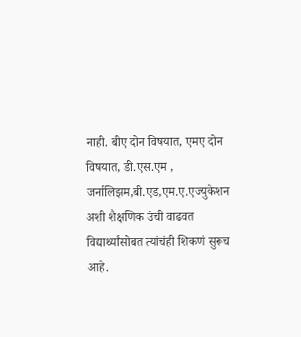नाही. बीए दोन विषयात, एमए दोन विषयात, डी.एस.एम , जर्नालिझम,बी.एड,एम.ए.एज्युकेशन अशी शैक्षणिक उंची वाढवत विद्यार्थ्यांसोबत त्यांचंही शिकणं सुरूच आहे.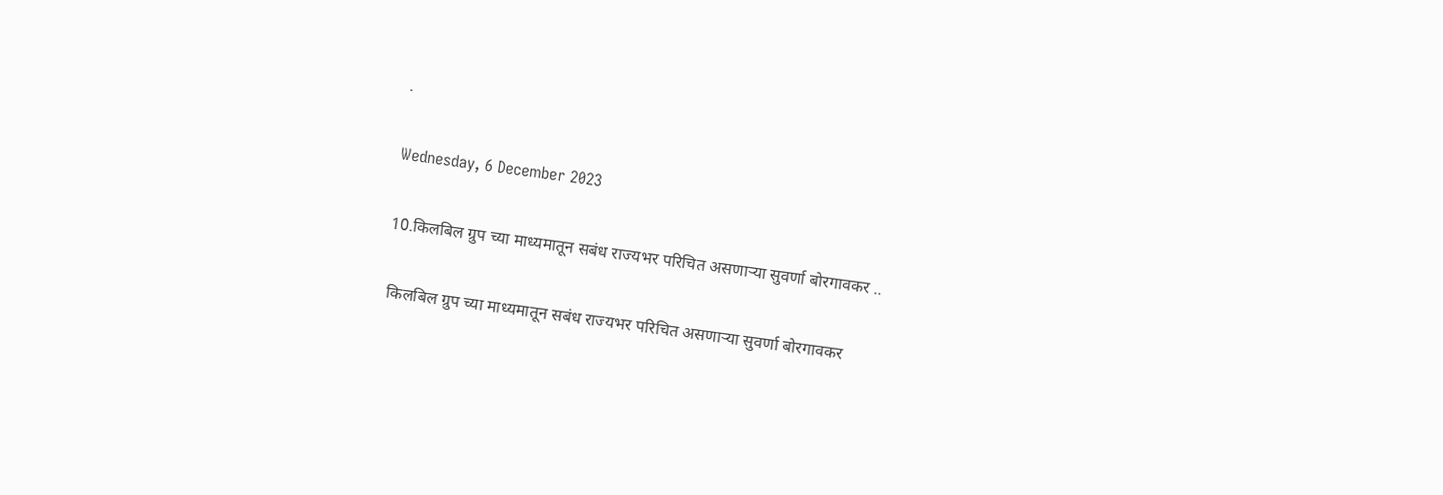.

Wednesday, 6 December 2023

10.किलबिल ग्रुप च्या माध्यमातून सबंध राज्यभर परिचित असणाऱ्या सुवर्णा बोरगावकर ..

 किलबिल ग्रुप च्या माध्यमातून सबंध राज्यभर परिचित असणाऱ्या सुवर्णा बोरगावकर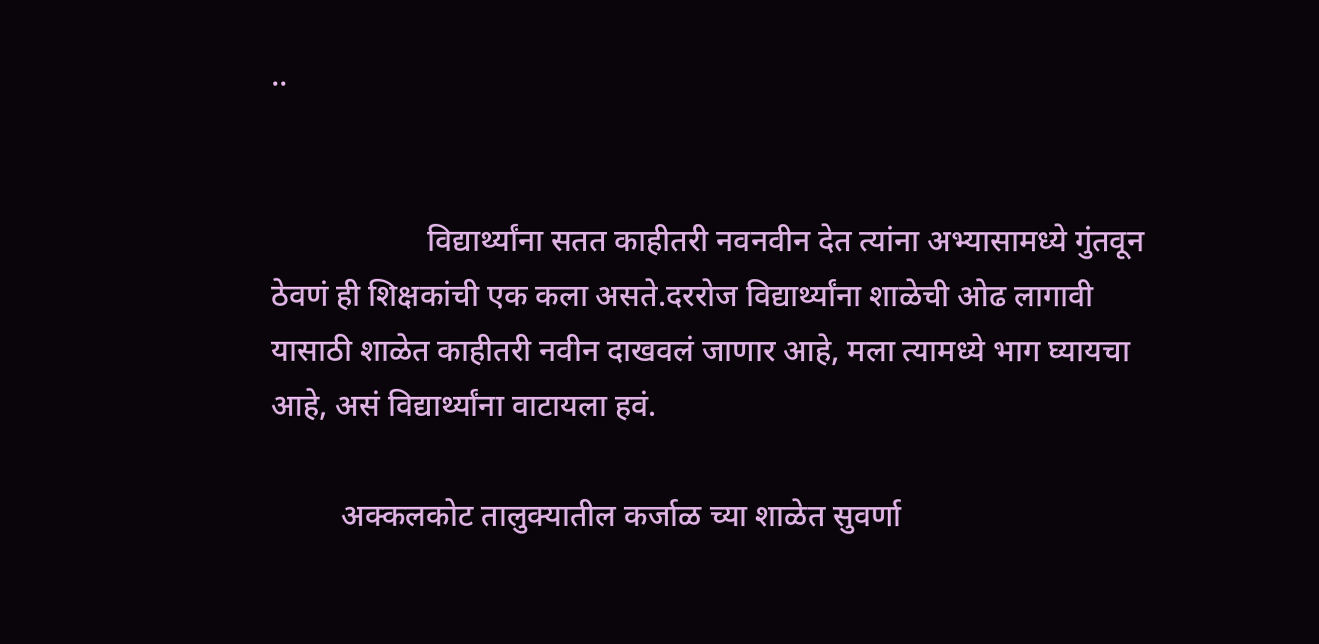..


                    विद्यार्थ्यांना सतत काहीतरी नवनवीन देत त्यांना अभ्यासामध्ये गुंतवून ठेवणं ही शिक्षकांची एक कला असते.दररोज विद्यार्थ्यांना शाळेची ओढ लागावी यासाठी शाळेत काहीतरी नवीन दाखवलं जाणार आहे, मला त्यामध्ये भाग घ्यायचा आहे, असं विद्यार्थ्यांना वाटायला हवं.

         अक्कलकोट तालुक्यातील कर्जाळ च्या शाळेत सुवर्णा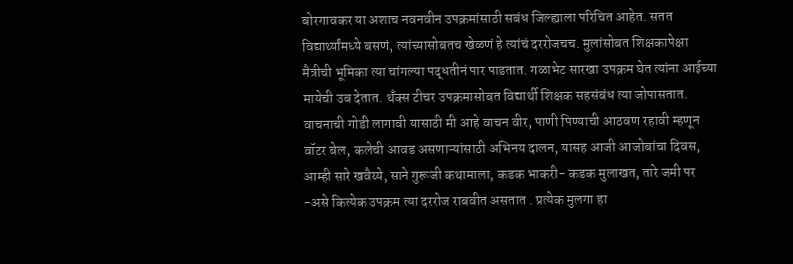बोरगावकर या अशाच नवनवीन उपक्रमांसाठी सबंध जिल्ह्याला परिचित आहेत. सतत विद्यार्थ्यांमध्ये बसणं, त्यांच्यासोबतच खेळणं हे त्यांचं दररोजचच. मुलांसोबत शिक्षकापेक्षा मैत्रीची भूमिका त्या चांगल्या पद्धतीनं पार पाडतात. गळाभेट सारखा उपक्रम घेत त्यांना आईच्या मायेची उब देतात. थँक्स टीचर उपक्रमासोबत विद्यार्थी शिक्षक सहसंबंध त्या जोपासतात. वाचनाची गोडी लागावी यासाठी मी आहे वाचन वीर, पाणी पिण्याची आठवण रहावी म्हणून वॉटर बेल, कलेची आवड असणाऱ्यांसाठी अभिनय दालन, यासह आजी आजोबांचा दिवस, आम्ही सारे खवैय्ये, साने गुरूजी कथामाला, कडक भाकरी- कडक मुलाखत, तारे जमी पर -असे कित्येक उपक्रम त्या दररोज राबवीत असतात . प्रत्येक मुलगा हा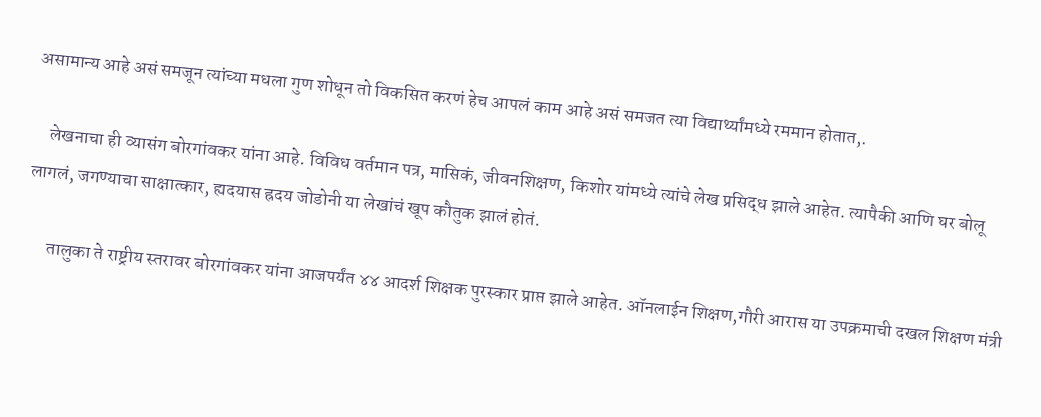असामान्य आहे असं समजून त्यांच्या मधला गुण शोधून तो विकसित करणं हेच आपलं काम आहे असं समजत त्या विद्यार्थ्यांमध्ये रममान होतात,.

    लेखनाचा ही व्यासंग बोरगांवकर यांना आहे. विविध वर्तमान पत्र, मासिकं, जीवनशिक्षण, किशोर यांमध्ये त्यांचे लेख प्रसिद्ध झाले आहेत. त्यापैकी आणि घर बोलू लागलं, जगण्याचा साक्षात्कार, ह्यदयास ह्रदय जोडोनी या लेखांचं खूप कौतुक झालं होतं.

      तालुका ते राष्ट्रीय स्तरावर बोरगांवकर यांना आजपर्यंत ४४ आदर्श शिक्षक पुरस्कार प्राप्त झाले आहेत. ऑनलाईन शिक्षण,गौरी आरास या उपक्रमाची दखल शिक्षण मंत्री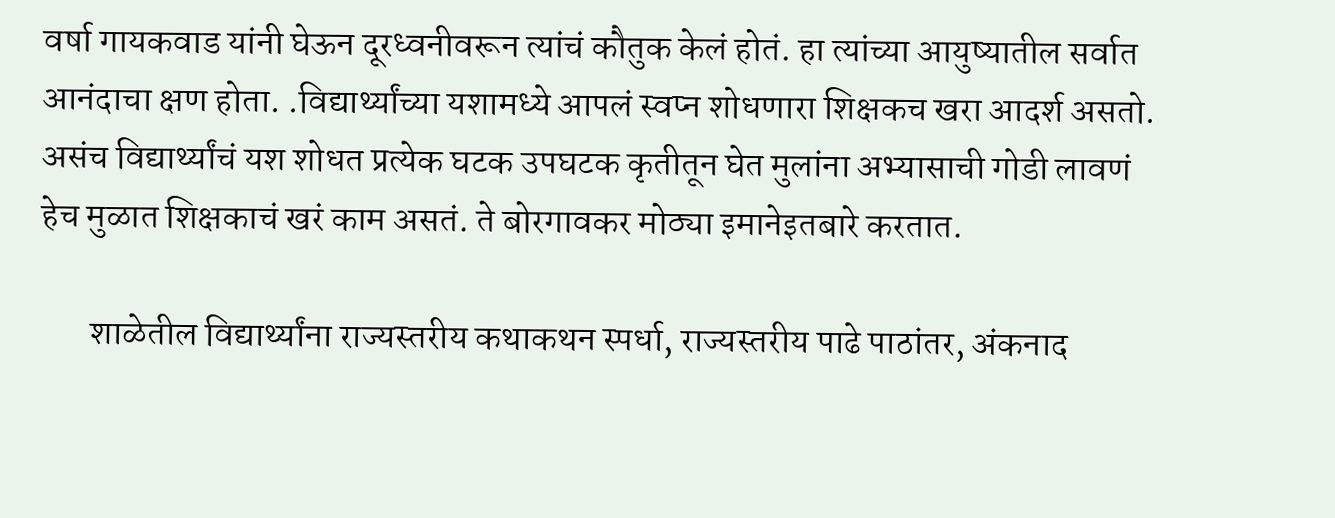वर्षा गायकवाड यांनी घेऊन दूरध्वनीवरून त्यांचं कौतुक केलं होतं. हा त्यांच्या आयुष्यातील सर्वात आनंदाचा क्षण होता. .विद्यार्थ्यांच्या यशामध्ये आपलं स्वप्न शोधणारा शिक्षकच खरा आदर्श असतो. असंच विद्यार्थ्यांचं यश शोधत प्रत्येक घटक उपघटक कृतीतून घेत मुलांना अभ्यासाची गोडी लावणं हेच मुळात शिक्षकाचं खरं काम असतं. ते बोरगावकर मोठ्या इमानेइतबारे करतात.

       शाळेतील विद्यार्थ्यांना राज्यस्तरीय कथाकथन स्पर्धा, राज्यस्तरीय पाढे पाठांतर, अंकनाद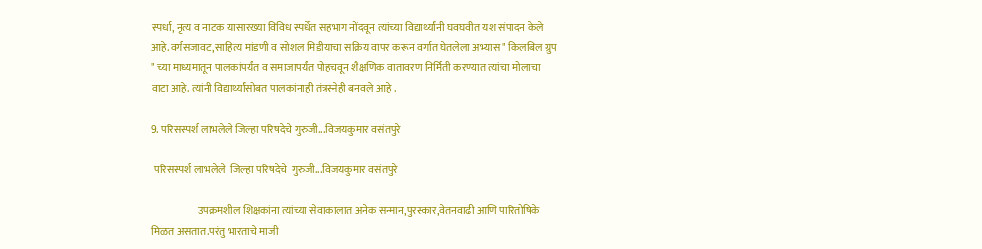स्पर्धा, नृत्य व नाटक यासारख्या विविध स्पर्धेत सहभाग नोंदवून त्यांच्या विद्यार्थ्यांनी घवघवीत यश संपादन केले आहे.वर्गसजावट,साहित्य मांडणी व सोशल मिडीयाचा सक्रिय वापर करून वर्गात घेतलेला अभ्यास " किलबिल ग्रुप " च्या माध्यमातून पालकांपर्यंत व समाजापर्यंत पोहचवून शैक्षणिक वातावरण निर्मिती करण्यात त्यांचा मोलाचा वाटा आहे. त्यांनी विद्यार्थ्यांसोबत पालकांनाही तंत्रस्नेही बनवले आहे .

9. परिसस्पर्श लाभलेले जिल्हा परिषदेचे गुरुजी...विजयकुमार वसंतपुरे

 परिसस्पर्श लाभलेले  जिल्हा परिषदेचे  गुरुजी...विजयकुमार वसंतपुरे

                      उपक्रमशील शिक्षकांना त्यांच्या सेवाकालात अनेक सन्मान,पुरस्कार,वेतनवाढी आणि पारितोषिके मिळत असतात.परंतु भारताचे माजी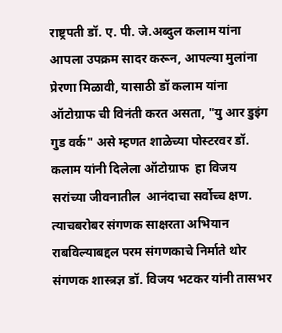राष्ट्रपती डॉ. ए. पी. जे.अब्दुल कलाम यांना आपला उपक्रम सादर करून, आपल्या मुलांना प्रेरणा मिळावी, यासाठी डॉ कलाम यांना ऑटोग्राफ ची विनंती करत असता, "यु आर डुइंग गुड वर्क" असे म्हणत शाळेच्या पोस्टरवर डॉ. कलाम यांनी दिलेला ऑटोग्राफ  हा विजय सरांच्या जीवनातील  आनंदाचा सर्वोच्च क्षण. त्याचबरोबर संगणक साक्षरता अभियान राबविल्याबद्दल परम संगणकाचे निर्माते थोर संगणक शास्त्रज्ञ डॉ. विजय भटकर यांनी तासभर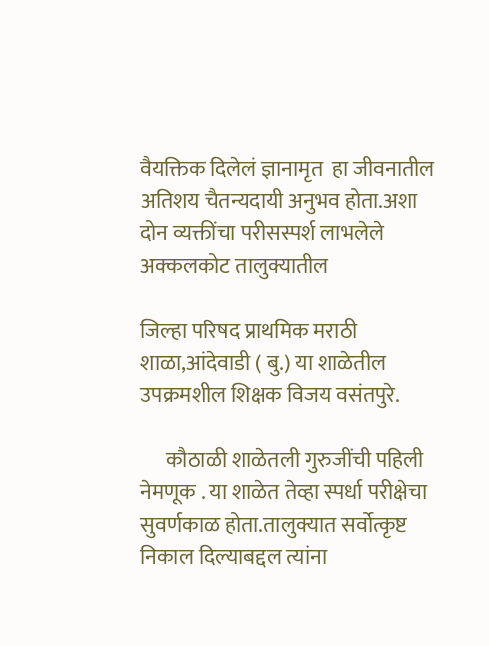वैयक्तिक दिलेलं ज्ञानामृत  हा जीवनातील अतिशय चैतन्यदायी अनुभव होता.अशा दोन व्यक्तींचा परीसस्पर्श लाभलेले अक्कलकोट तालुक्यातील

जिल्हा परिषद प्राथमिक मराठी शाळा,आंदेवाडी ( बु.) या शाळेतील उपक्रमशील शिक्षक विजय वसंतपुरे.

      कौठाळी शाळेतली गुरुजींची पहिली नेमणूक . या शाळेत तेव्हा स्पर्धा परीक्षेचा सुवर्णकाळ होता.तालुक्यात सर्वोत्कृष्ट निकाल दिल्याबद्दल त्यांना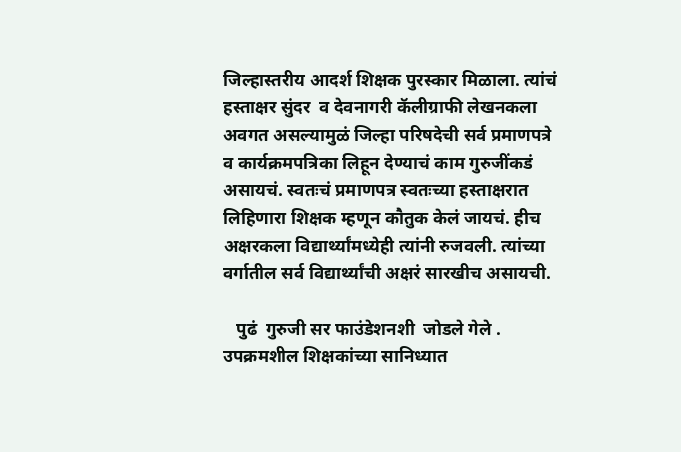जिल्हास्तरीय आदर्श शिक्षक पुरस्कार मिळाला. त्यांचं हस्ताक्षर सुंदर  व देवनागरी कॅलीग्राफी लेखनकला अवगत असल्यामुळं जिल्हा परिषदेची सर्व प्रमाणपत्रे व कार्यक्रमपत्रिका लिहून देण्याचं काम गुरुजींकडं असायचं. स्वतःचं प्रमाणपत्र स्वतःच्या हस्ताक्षरात लिहिणारा शिक्षक म्हणून कौतुक केलं जायचं. हीच अक्षरकला विद्यार्थ्यांमध्येही त्यांनी रुजवली. त्यांच्या वर्गातील सर्व विद्यार्थ्यांची अक्षरं सारखीच असायची.

   पुढं  गुरुजी सर फाउंडेशनशी  जोडले गेले . उपक्रमशील शिक्षकांच्या सानिध्यात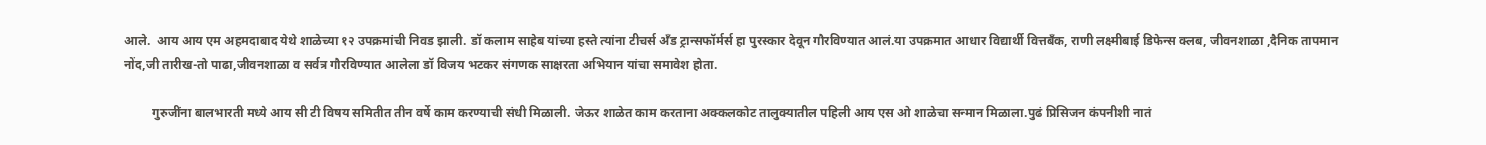आले.  आय आय एम अहमदाबाद येथे शाळेच्या १२ उपक्रमांची निवड झाली. डॉ कलाम साहेब यांच्या हस्ते त्यांना टीचर्स अँड ट्रान्सफॉर्मर्स हा पुरस्कार देवून गौरविण्यात आलं.या उपक्रमात आधार विद्यार्थी वित्तबँक, राणी लक्ष्मीबाई डिफेन्स क्लब, जीवनशाळा ,दैनिक तापमान नोंद,जी तारीख-तो पाढा,जीवनशाळा व सर्वत्र गौरविण्यात आलेला डॉ विजय भटकर संगणक साक्षरता अभियान यांचा समावेश होता.

         गुरुजींना बालभारती मध्ये आय सी टी विषय समितीत तीन वर्षे काम करण्याची संधी मिळाली. जेऊर शाळेत काम करताना अक्कलकोट तालुक्यातील पहिली आय एस ओ शाळेचा सन्मान मिळाला.पुढं प्रिसिजन कंपनीशी नातं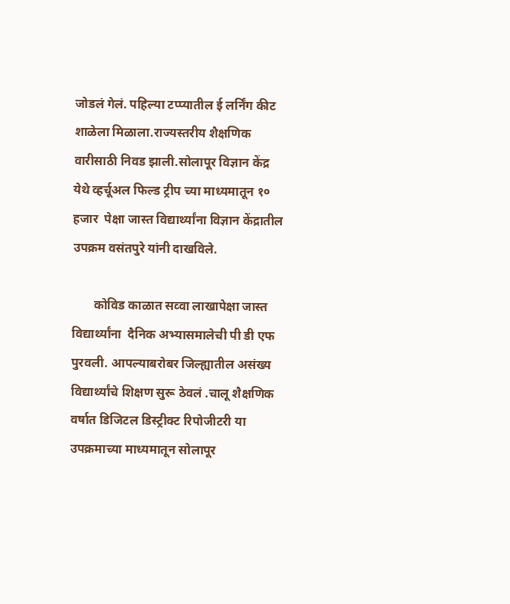जोडलं गेलं. पहिल्या टप्प्यातील ई लर्निंग कीट शाळेला मिळाला.राज्यस्तरीय शैक्षणिक वारीसाठी निवड झाली.सोलापूर विज्ञान केंद्र येथे व्हर्चूअल फिल्ड ट्रीप च्या माध्यमातून १० हजार  पेक्षा जास्त विद्यार्थ्यांना विज्ञान केंद्रातील उपक्रम वसंतपुरे यांनी दाखविले.

       कोविड काळात सव्वा लाखापेक्षा जास्त विद्यार्थ्यांना  दैनिक अभ्यासमालेची पी डी एफ पुरवली. आपल्याबरोबर जिल्ह्यातील असंख्य विद्यार्थ्यांचे शिक्षण सुरू ठेवलं .चालू शैक्षणिक वर्षात डिजिटल डिस्ट्रीक्ट रिपोजीटरी या उपक्रमाच्या माध्यमातून सोलापूर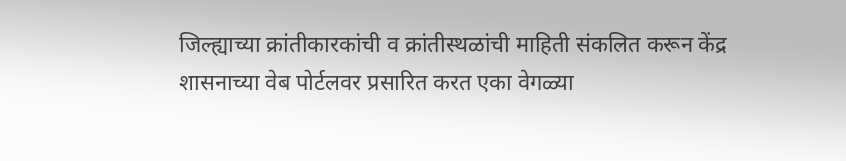जिल्ह्याच्या क्रांतीकारकांची व क्रांतीस्थळांची माहिती संकलित करून केंद्र शासनाच्या वेब पोर्टलवर प्रसारित करत एका वेगळ्या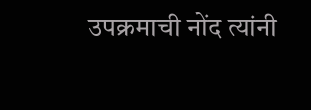उपक्रमाची नोंद त्यांनी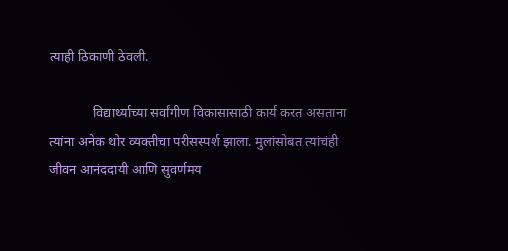त्याही ठिकाणी ठेवली.

             विद्यार्थ्याच्या सर्वांगीण विकासासाठी कार्य करत असताना त्यांना अनेक थोर व्यक्तीचा परीसस्पर्श झाला. मुलांसोबत त्यांचंही जीवन आनंददायी आणि सुवर्णमय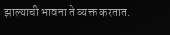झाल्याची भावना ते व्यक्त करतात.